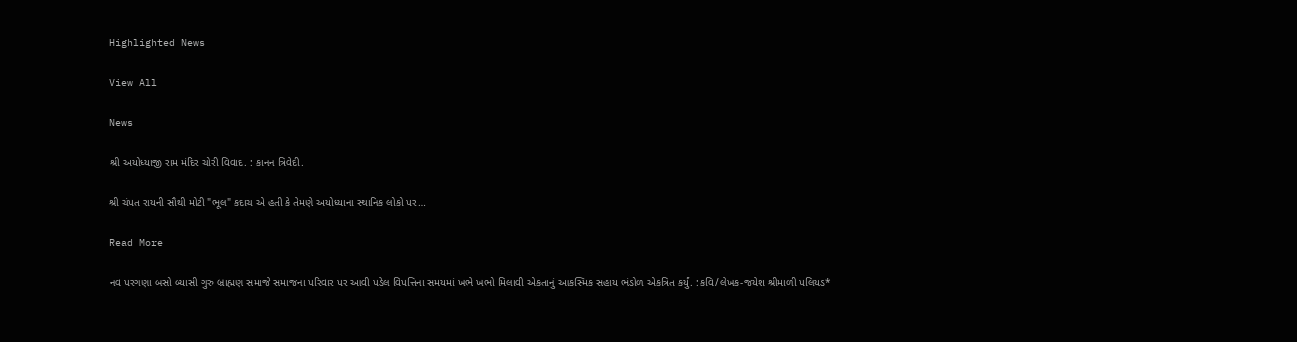Highlighted News

View All

News

શ્રી અયોધ્યાજી રામ મંદિર ચોરી વિવાદ. : કાનન ત્રિવેદી.

શ્રી ચંપત રાયની સૌથી મોટી "ભૂલ" કદાચ એ હતી કે તેમણે અયોધ્યાના સ્થાનિક લોકો પર…

Read More

નવ પરગણા બસો બ્યાસી ગુરુ બ્રાહ્મણ સમાજે સમાજના પરિવાર પર આવી પડેલ વિપત્તિના સમયમાં ખભે ખભો મિલાવી એકતાનું આકસ્મિક સહાય ભંડોળ એકત્રિત કર્યું. :કવિ/લેખક-જયેશ શ્રીમાળી પલિયડ*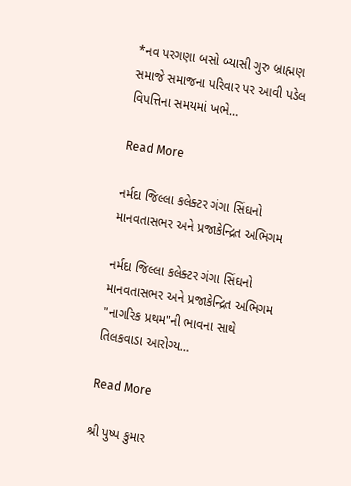*નવ પરગણા બસો બ્યાસી ગુરુ બ્રાહ્મણ સમાજે સમાજના પરિવાર પર આવી પડેલ વિપત્તિના સમયમાં ખભે…

Read More

નર્મદા જિલ્લા કલેક્ટર ગંગા સિંઘનો માનવતાસભર અને પ્રજાકેન્દ્રિત અભિગમ

નર્મદા જિલ્લા કલેક્ટર ગંગા સિંઘનો માનવતાસભર અને પ્રજાકેન્દ્રિત અભિગમ "નાગરિક પ્રથમ"ની ભાવના સાથે તિલકવાડા આરોગ્ય…

Read More

શ્રી પુષ્પ કુમાર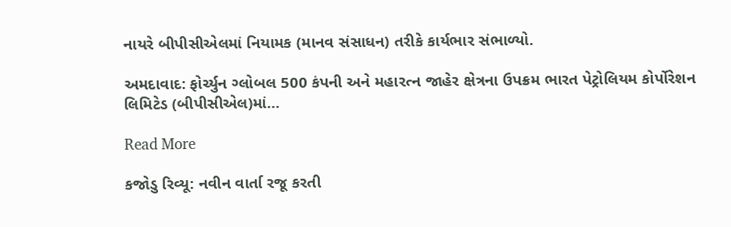નાયરે બીપીસીએલમાં નિયામક (માનવ સંસાધન) તરીકે કાર્યભાર સંભાળ્યો.

અમદાવાદ: ફોર્ચ્યુન ગ્લોબલ 500 કંપની અને મહારત્ન જાહેર ક્ષેત્રના ઉપક્રમ ભારત પેટ્રોલિયમ કોર્પોરેશન લિમિટેડ (બીપીસીએલ)માં…

Read More

કજોડુ રિવ્યૂ: નવીન વાર્તા રજૂ કરતી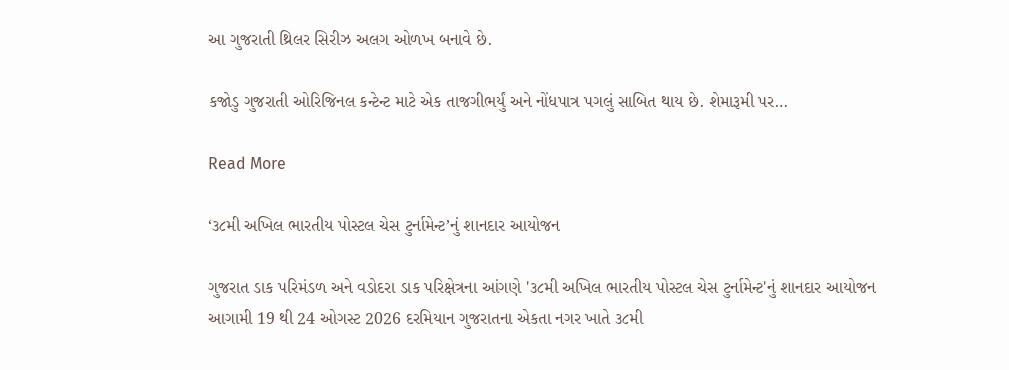આ ગુજરાતી થ્રિલર સિરીઝ અલગ ઓળખ બનાવે છે.

કજોડુ ગુજરાતી ઓરિજિનલ કન્ટેન્ટ માટે એક તાજગીભર્યું અને નોંધપાત્ર પગલું સાબિત થાય છે. શેમારૂમી પર…

Read More

‘૩૮મી અખિલ ભારતીય પોસ્ટલ ચેસ ટુર્નામેન્ટ’નું શાનદાર આયોજન

ગુજરાત ડાક પરિમંડળ અને વડોદરા ડાક પરિક્ષેત્રના આંગણે '૩૮મી અખિલ ભારતીય પોસ્ટલ ચેસ ટુર્નામેન્ટ'નું શાનદાર આયોજન આગામી 19 થી 24 ઓગસ્ટ 2026 દરમિયાન ગુજરાતના એકતા નગર ખાતે ૩૮મી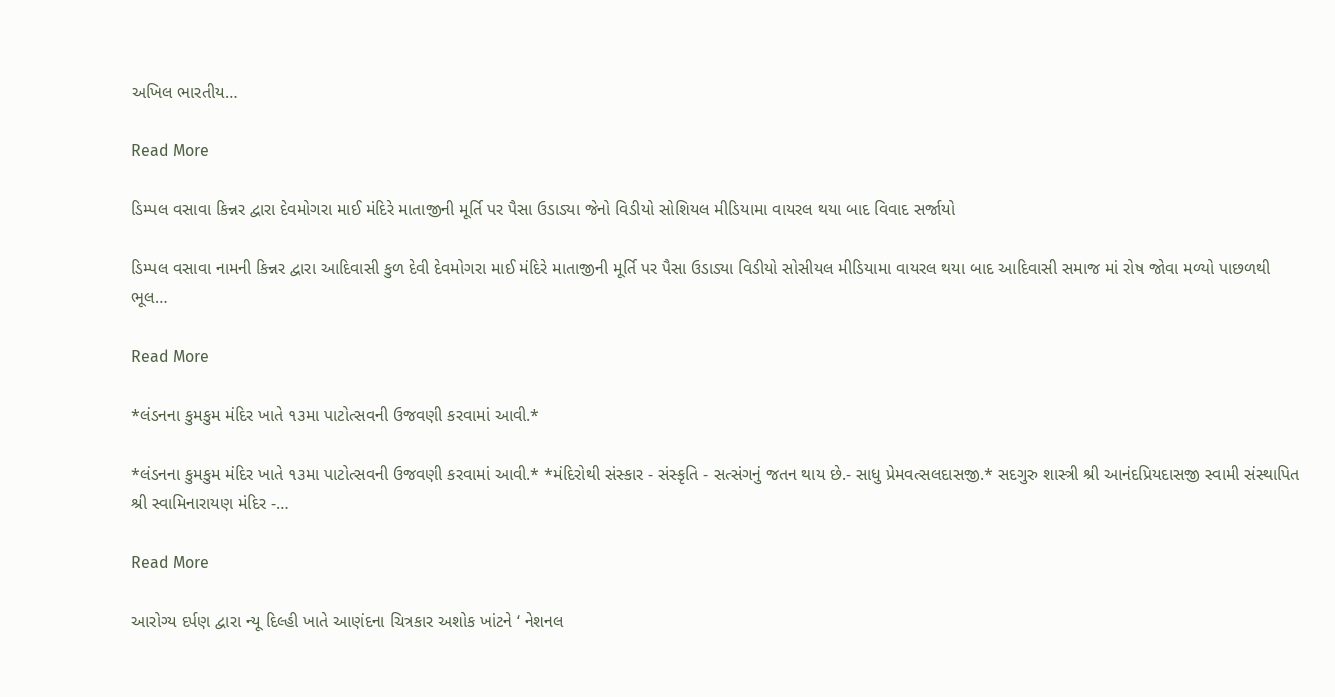અખિલ ભારતીય…

Read More

ડિમ્પલ વસાવા કિન્નર દ્વારા દેવમોગરા માઈ મંદિરે માતાજીની મૂર્તિ પર પૈસા ઉડાડ્યા જેનો વિડીયો સોશિયલ મીડિયામા વાયરલ થયા બાદ વિવાદ સર્જાયો

ડિમ્પલ વસાવા નામની કિન્નર દ્વારા આદિવાસી કુળ દેવી દેવમોગરા માઈ મંદિરે માતાજીની મૂર્તિ પર પૈસા ઉડાડ્યા વિડીયો સોસીયલ મીડિયામા વાયરલ થયા બાદ આદિવાસી સમાજ માં રોષ જોવા મળ્યો પાછળથી ભૂલ…

Read More

*લંડનના કુમકુમ મંદિર ખાતે ૧૩મા પાટોત્સવની ઉજવણી કરવામાં આવી.*

*લંડનના કુમકુમ મંદિર ખાતે ૧૩મા પાટોત્સવની ઉજવણી કરવામાં આવી.* *મંદિરોથી સંસ્કાર - સંસ્કૃતિ - સત્સંગનું જતન થાય છે.- સાધુ પ્રેમવત્સલદાસજી.* સદગુરુ શાસ્ત્રી શ્રી આનંદપ્રિયદાસજી સ્વામી સંસ્થાપિત શ્રી સ્વામિનારાયણ મંદિર -…

Read More

આરોગ્ય દર્પણ દ્વારા ન્યૂ દિલ્હી ખાતે આણંદના ચિત્રકાર અશોક ખાંટને ‘ નેશનલ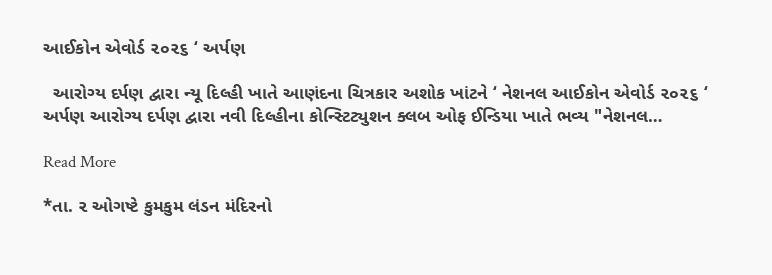આઈકોન એવોર્ડ ૨૦૨૬ ‘ અર્પણ

  આરોગ્ય દર્પણ દ્વારા ન્યૂ દિલ્હી ખાતે આણંદના ચિત્રકાર અશોક ખાંટને ‘ નેશનલ આઈકોન એવોર્ડ ૨૦૨૬ ‘ અર્પણ આરોગ્ય દર્પણ દ્વારા નવી દિલ્હીના કોન્સ્ટિટ્યુશન ક્લબ ઓફ ઈન્ડિયા ખાતે ભવ્ય "નેશનલ…

Read More

*તા. ૨ ઓગષ્ટે કુમકુમ લંડન મંદિરનો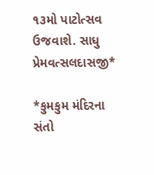૧૩મો પાટોત્સવ ઉજવાશે. સાધુ પ્રેમવત્સલદાસજી*

*કુમકુમ મંદિરના સંતો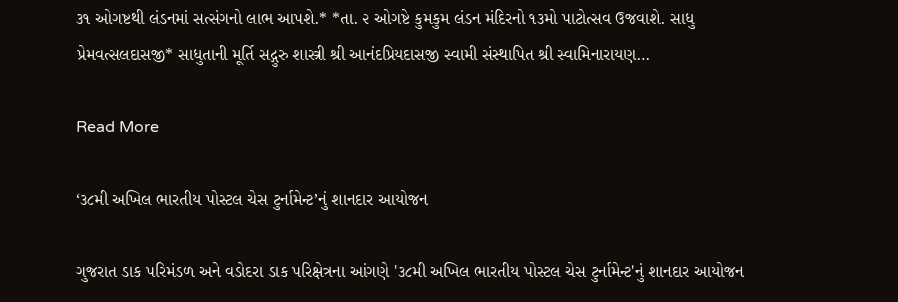૩૧ ઓગષ્ટથી લંડનમાં સત્સંગનો લાભ આપશે.* *તા. ૨ ઓગષ્ટે કુમકુમ લંડન મંદિરનો ૧૩મો પાટોત્સવ ઉજવાશે. સાધુ પ્રેમવત્સલદાસજી* સાધુતાની મૂર્તિ સદ્ગુરુ શાસ્ત્રી શ્રી આનંદપ્રિયદાસજી સ્વામી સંસ્થાપિત શ્રી સ્વામિનારાયણ…

Read More

‘૩૮મી અખિલ ભારતીય પોસ્ટલ ચેસ ટુર્નામેન્ટ’નું શાનદાર આયોજન

ગુજરાત ડાક પરિમંડળ અને વડોદરા ડાક પરિક્ષેત્રના આંગણે '૩૮મી અખિલ ભારતીય પોસ્ટલ ચેસ ટુર્નામેન્ટ'નું શાનદાર આયોજન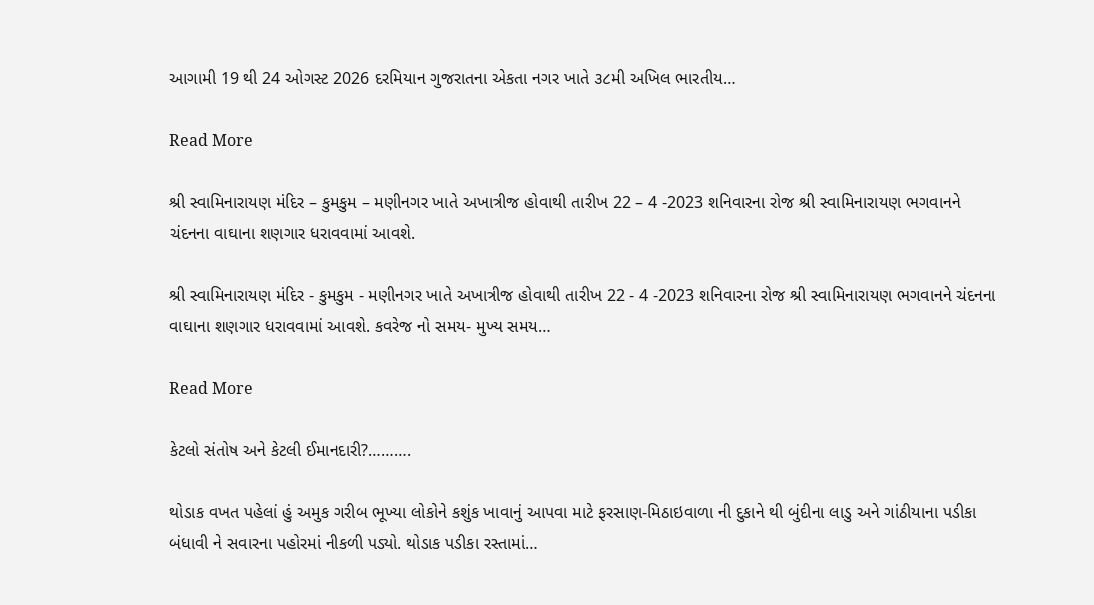આગામી 19 થી 24 ઓગસ્ટ 2026 દરમિયાન ગુજરાતના એકતા નગર ખાતે ૩૮મી અખિલ ભારતીય…

Read More

શ્રી સ્વામિનારાયણ મંદિર – કુમકુમ – મણીનગર ખાતે અખાત્રીજ હોવાથી તારીખ 22 – 4 -2023 શનિવારના રોજ શ્રી સ્વામિનારાયણ ભગવાનને ચંદનના વાઘાના શણગાર ધરાવવામાં આવશે.

શ્રી સ્વામિનારાયણ મંદિર - કુમકુમ - મણીનગર ખાતે અખાત્રીજ હોવાથી તારીખ 22 - 4 -2023 શનિવારના રોજ શ્રી સ્વામિનારાયણ ભગવાનને ચંદનના વાઘાના શણગાર ધરાવવામાં આવશે. કવરેજ નો સમય- મુખ્ય સમય…

Read More

કેટલો સંતોષ અને કેટલી ઈમાનદારી?……….

થોડાક વખત પહેલાં હું અમુક ગરીબ ભૂખ્યા લોકોને કશુંક ખાવાનું આપવા માટે ફરસાણ-મિઠાઇવાળા ની દુકાને થી બુંદીના લાડુ અને ગાંઠીયાના પડીકા બંધાવી ને સવારના પહોરમાં નીકળી પડ્યો. થોડાક પડીકા રસ્તામાં…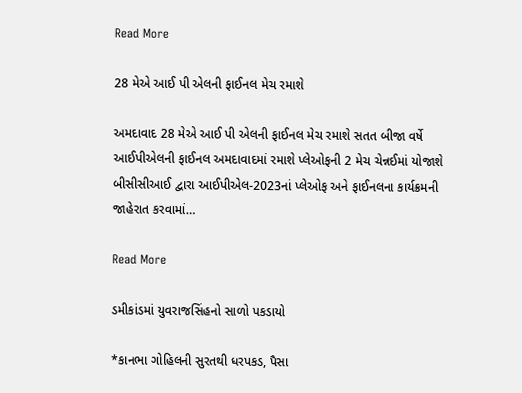Read More

28 મેએ આઈ પી એલની ફાઈનલ મેચ રમાશે

અમદાવાદ 28 મેએ આઈ પી એલની ફાઈનલ મેચ રમાશે સતત બીજા વર્ષે આઈપીએલની ફાઈનલ અમદાવાદમાં રમાશે પ્લેઓફની 2 મેચ ચેન્નઈમાં યોજાશે બીસીસીઆઈ દ્વારા આઈપીએલ-2023નાં પ્લેઓફ અને ફાઈનલના કાર્યક્રમની જાહેરાત કરવામાં…

Read More

ડમીકાંડમાં યુવરાજસિંહનો સાળો પકડાયો

*કાનભા ગોહિલની સુરતથી ધરપકડ, પૈસા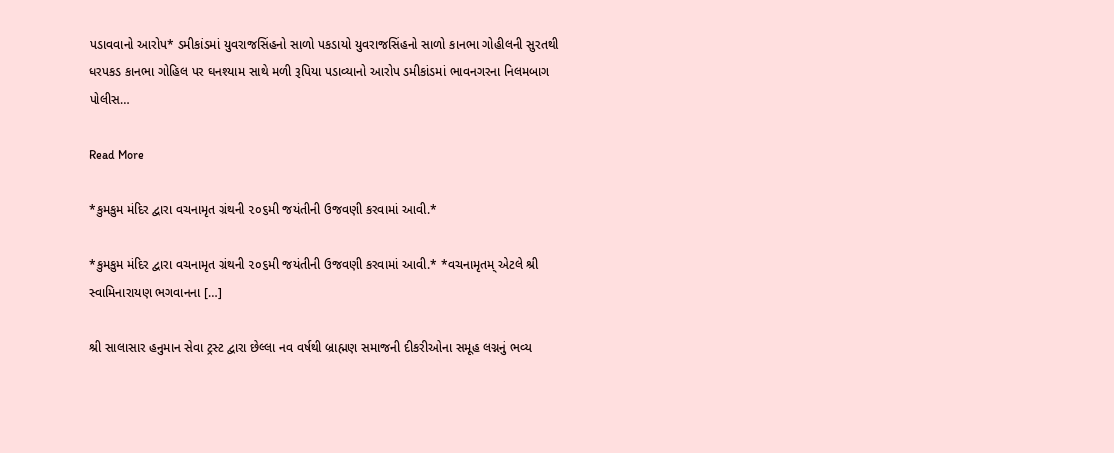પડાવવાનો આરોપ* ડમીકાંડમાં યુવરાજસિંહનો સાળો પકડાયો યુવરાજસિંહનો સાળો કાનભા ગોહીલની સુરતથી ધરપકડ કાનભા ગોહિલ પર ઘનશ્યામ સાથે મળી રૂપિયા પડાવ્યાનો આરોપ ડમીકાંડમાં ભાવનગરના નિલમબાગ પોલીસ…

Read More

*કુમકુમ મંદિર દ્વારા વચનામૃત ગ્રંથની ૨૦૬મી જયંતીની ઉજવણી કરવામાં આવી.*

*કુમકુમ મંદિર દ્વારા વચનામૃત ગ્રંથની ૨૦૬મી જયંતીની ઉજવણી કરવામાં આવી.* *વચનામૃતમ્ એટલે શ્રી સ્વામિનારાયણ ભગવાનના […]

શ્રી સાલાસાર હનુમાન સેવા ટ્રસ્ટ દ્વારા છેલ્લા નવ વર્ષથી બ્રાહ્મણ સમાજની દીકરીઓના સમૂહ લગ્નનું ભવ્ય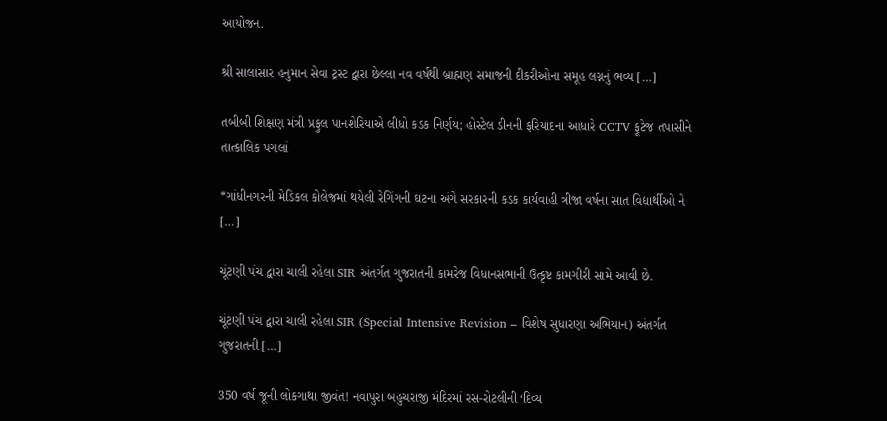આયોજન.

શ્રી સાલાસાર હનુમાન સેવા ટ્રસ્ટ દ્વારા છેલ્લા નવ વર્ષથી બ્રાહ્મણ સમાજની દીકરીઓના સમૂહ લગ્નનું ભવ્ય […]

તબીબી શિક્ષણ મંત્રી પ્રફુલ પાનશેરિયાએ લીધો કડક નિર્ણય; હોસ્ટેલ ડીનની ફરિયાદના આધારે CCTV ફૂટેજ તપાસીને તાત્કાલિક પગલાં

*ગાંધીનગરની મેડિકલ કોલેજમાં થયેલી રેગિંગની ઘટના અંગે સરકારની કડક કાર્યવાહી ત્રીજા વર્ષના સાત વિદ્યાર્થીઓ ને […]

ચૂંટણી પંચ દ્વારા ચાલી રહેલા SIR અંતર્ગત ગુજરાતની કામરેજ વિધાનસભાની ઉત્કૃષ્ટ કામગીરી સામે આવી છે.

ચૂંટણી પંચ દ્વારા ચાલી રહેલા SIR (Special Intensive Revision – વિશેષ સુધારણા અભિયાન) અંતર્ગત ગુજરાતની […]

350 વર્ષ જૂની લોકગાથા જીવંત! નવાપુરા બહુચરાજી મંદિરમાં રસ-રોટલીની ‘દિવ્ય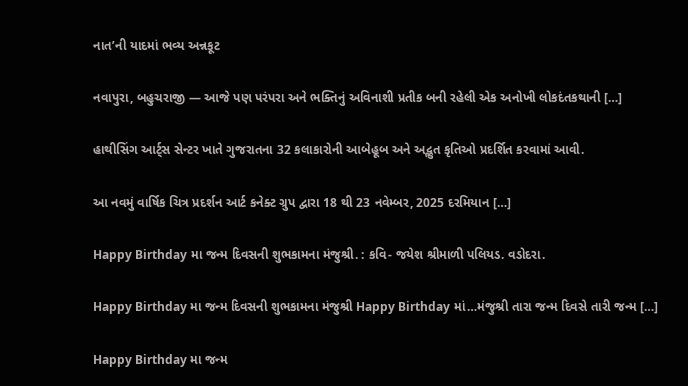નાત’ની યાદમાં ભવ્ય અન્નકૂટ

નવાપુરા, બહુચરાજી — આજે પણ પરંપરા અને ભક્તિનું અવિનાશી પ્રતીક બની રહેલી એક અનોખી લોકદંતકથાની […]

હાથીસિંગ આર્ટ્સ સેન્ટર ખાતે ગુજરાતના 32 કલાકારોની આબેહૂબ અને અદ્ભુત કૃતિઓ પ્રદર્શિત કરવામાં આવી.

આ નવમું વાર્ષિક ચિત્ર પ્રદર્શન આર્ટ કનેક્ટ ગ્રુપ દ્વારા 18 થી 23 નવેમ્બર, 2025 દરમિયાન […]

Happy Birthday મા જન્મ દિવસની શુભકામના મંજુશ્રી. : કવિ- જયેશ શ્રીમાળી પલિયડ. વડોદરા.

Happy Birthday મા જન્મ દિવસની શુભકામના મંજુશ્રી Happy Birthday માં…મંજુશ્રી તારા જન્મ દિવસે તારી જન્મ […]

Happy Birthday મા જન્મ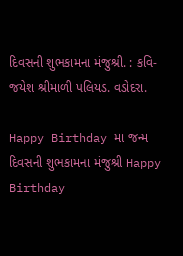દિવસની શુભકામના મંજુશ્રી. : કવિ- જયેશ શ્રીમાળી પલિયડ. વડોદરા.

Happy Birthday મા જન્મ દિવસની શુભકામના મંજુશ્રી Happy Birthday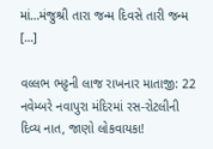માં…મંજુશ્રી તારા જન્મ દિવસે તારી જન્મ […]

વલ્લભ ભટ્ટની લાજ રાખનાર માતાજી: 22 નવેમ્બરે નવાપુરા મંદિરમાં રસ-રોટલીની દિવ્ય નાત, જાણો લોકવાયકા!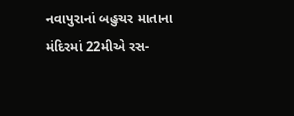નવાપુરાનાં બહુચર માતાના મંદિરમાં 22મીએ રસ-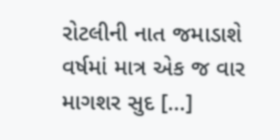રોટલીની નાત જમાડાશે વર્ષમાં માત્ર એક જ વાર માગશર સુદ […]